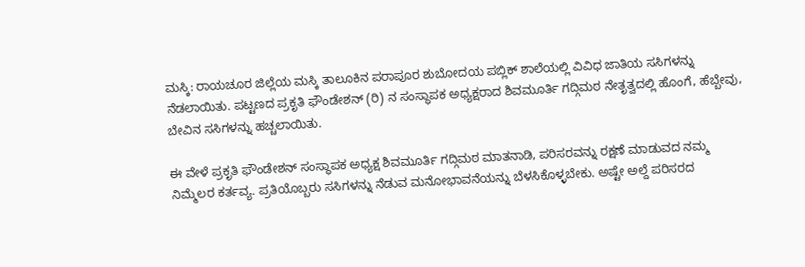ಮಸ್ಕಿ: ರಾಯಚೂರ ಜಿಲ್ಲೆಯ ಮಸ್ಕಿ ತಾಲೂಕಿನ ಪರಾಪೂರ ಶುಬೋದಯ ಪಬ್ಲಿಕ್ ಶಾಲೆಯಲ್ಲಿ ವಿವಿಧ ಜಾತಿಯ ಸಸಿಗಳನ್ನು ನೆಡಲಾಯಿತು. ಪಟ್ಟಣದ ಪ್ರಕೃತಿ ಫೌಂಡೇಶನ್ (ರಿ) ನ ಸಂಸ್ಥಾಪಕ ಅಧ್ಯಕ್ಷರಾದ ಶಿವಮೂರ್ತಿ ಗದ್ಗಿಮಠ ನೇತೃತ್ವದಲ್ಲಿ ಹೊಂಗೆ, ಹೆಬ್ಬೇವು, ಬೇವಿನ ಸಸಿಗಳನ್ನು ಹಚ್ಚಲಾಯಿತು.

ಈ ವೇಳೆ ಪ್ರಕೃತಿ ಫೌಂಡೇಶನ್ ಸಂಸ್ಥಾಪಕ ಅಧ್ಯಕ್ಷ ಶಿವಮೂರ್ತಿ ಗದ್ಗಿಮಠ ಮಾತನಾಡಿ, ಪರಿಸರವನ್ನು ರಕ್ಷಣೆ ಮಾಡುವದ ನಮ್ಮ ನಿಮ್ಮೆಲರ ಕರ್ತವ್ಯ. ಪ್ರತಿಯೊಬ್ಬರು ಸಸಿಗಳನ್ನು ನೆಡುವ ಮನೋಭಾವನೆಯನ್ನು ಬೆಳಸಿಕೊಳ್ಳಬೇಕು. ಅಷ್ಟೇ ಅಲ್ದೆ ಪರಿಸರದ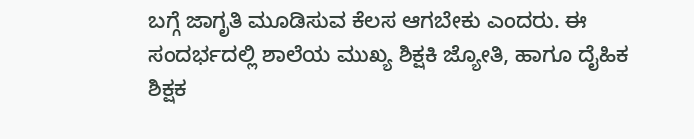ಬಗ್ಗೆ ಜಾಗೃತಿ ಮೂಡಿಸುವ ಕೆಲಸ ಆಗಬೇಕು ಎಂದರು. ಈ ಸಂದರ್ಭದಲ್ಲಿ ಶಾಲೆಯ ಮುಖ್ಯ ಶಿಕ್ಷಕಿ ಜ್ಯೋತಿ, ಹಾಗೂ ದೈಹಿಕ ಶಿಕ್ಷಕ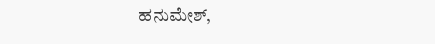ಹನುಮೇಶ್,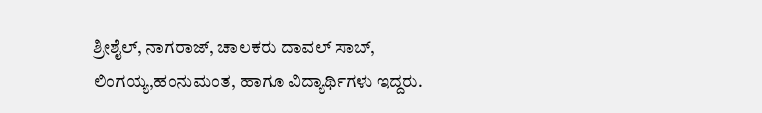ಶ್ರೀಶೈಲ್, ನಾಗರಾಜ್, ಚಾಲಕರು ದಾವಲ್ ಸಾಬ್, ಲಿಂಗಯ್ಯ,ಹಂನುಮಂತ, ಹಾಗೂ ವಿದ್ಯಾರ್ಥಿಗಳು ಇದ್ದರು.